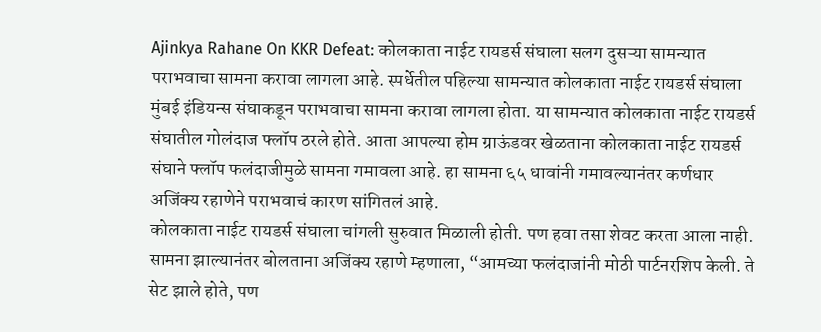Ajinkya Rahane On KKR Defeat: कोलकाता नाईट रायडर्स संघाला सलग दुसऱ्या सामन्यात पराभवाचा सामना करावा लागला आहे. स्पर्धेतील पहिल्या सामन्यात कोलकाता नाईट रायडर्स संघाला मुंबई इंडियन्स संघाकडून पराभवाचा सामना करावा लागला होता. या सामन्यात कोलकाता नाईट रायडर्स संघातील गोलंदाज फ्लॉप ठरले होते. आता आपल्या होम ग्राऊंडवर खेळताना कोलकाता नाईट रायडर्स संघाने फ्लॉप फलंदाजीमुळे सामना गमावला आहे. हा सामना ६५ धावांनी गमावल्यानंतर कर्णधार अजिंक्य रहाणेने पराभवाचं कारण सांगितलं आहे.
कोलकाता नाईट रायडर्स संघाला चांगली सुरुवात मिळाली होती. पण हवा तसा शेवट करता आला नाही. सामना झाल्यानंतर बोलताना अजिंक्य रहाणे म्हणाला, “आमच्या फलंदाजांनी मोठी पार्टनरशिप केली. ते सेट झाले होते, पण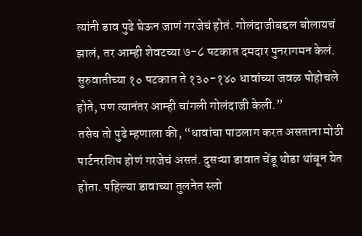त्यांनी डाव पुढे घेऊन जाणं गरजेचं होतं. गोलंदाजीबद्दल बोलायचं झालं, तर आम्ही शेवटच्या ७-८ षटकात दमदार पुनरागमन केलं. सुरुवातीच्या १० षटकात ते १३०-१४० धावांच्या जवळ पोहोचले होते, पण त्यानंतर आम्ही चांगली गोलंदाजी केली.”
तसेच तो पुढे म्हणाला की, “धावांचा पाठलाग करत असताना मोठी पार्टनरशिप होणं गरजेचं असतं. दुसऱ्या डावात चेंडू थोडा थांबून येत होता. पहिल्या डावाच्या तुलनेत स्लो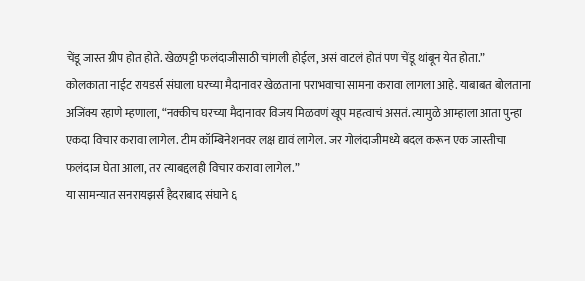चेंडू जास्त ग्रीप होत होते. खेळपट्टी फलंदाजीसाठी चांगली होईल, असं वाटलं होतं पण चेंडू थांबून येत होता.”
कोलकाता नाईट रायडर्स संघाला घरच्या मैदानावर खेळताना पराभवाचा सामना करावा लागला आहे. याबाबत बोलताना अजिंक्य रहाणे म्हणाला, “नक्कीच घरच्या मैदानावर विजय मिळवणं खूप महत्वाचं असतं. त्यामुळे आम्हाला आता पुन्हा एकदा विचार करावा लागेल. टीम कॉम्बिनेशनवर लक्ष द्यावं लागेल. जर गोलंदाजीमध्ये बदल करून एक जास्तीचा फलंदाज घेता आला, तर त्याबद्दलही विचार करावा लागेल.”
या सामन्यात सनरायझर्स हैदराबाद संघाने ६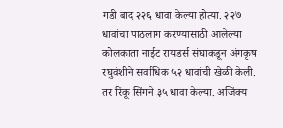गडी बाद २२६ धावा केल्या होत्या. २२७ धावांचा पाठलाग करण्यासाठी आलेल्या कोलकाता नाईट रायडर्स संघाकडून अंगकृष रघुवंशीने सर्वाधिक ५२ धावांची खेळी केली. तर रिंकू सिंगने ३५ धावा केल्या. अजिंक्य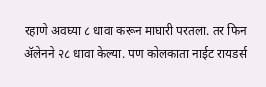रहाणे अवघ्या ८ धावा करून माघारी परतला. तर फिन ॲलेनने २८ धावा केल्या. पण कोलकाता नाईट रायडर्स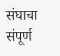संघाचा संपूर्ण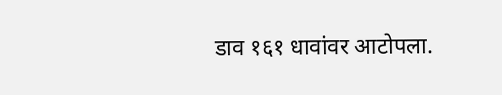डाव १६१ धावांवर आटोपला.